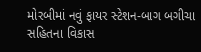મોરબીમાં નવું ફાયર સ્ટેશન-બાગ બગીચા સહિતના વિકાસ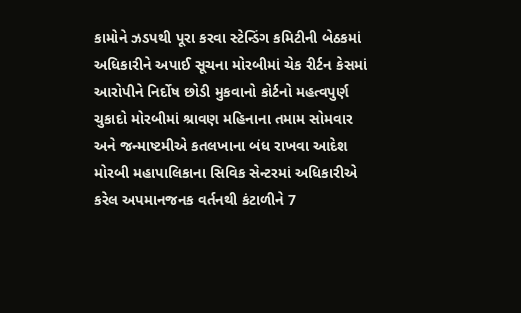કામોને ઝડપથી પૂરા કરવા સ્ટેન્ડિંગ કમિટીની બેઠકમાં અધિકારીને અપાઈ સૂચના મોરબીમાં ચેક રીર્ટન કેસમાં આરોપીને નિર્દોષ છોડી મુકવાનો કોર્ટનો મહત્વપુર્ણ ચુકાદો મોરબીમાં શ્રાવણ મહિનાના તમામ સોમવાર અને જન્માષ્ટમીએ કતલખાના બંધ રાખવા આદેશ મોરબી મહાપાલિકાના સિવિક સેન્ટરમાં અધિકારીએ કરેલ અપમાનજનક વર્તનથી કંટાળીને 7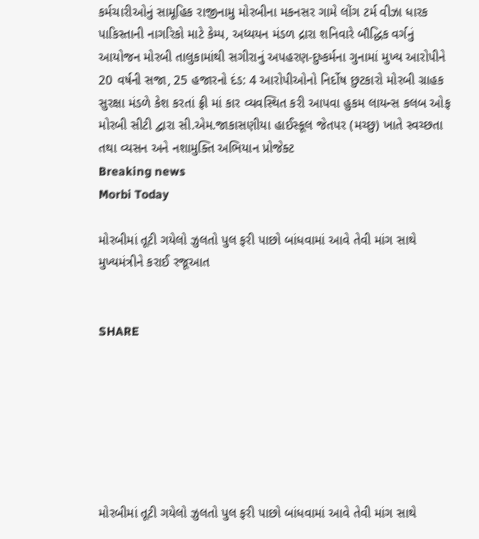કર્મચારીઓનું સામૂહિક રાજીનામુ મોરબીના મકનસર ગામે લોંગ ટર્મ વીઝા ધારક પાકિસ્તાની નાગરિકો માટે કેમ્પ, અધ્યયન મંડળ દ્રારા શનિવારે બૌદ્ધિક વર્ગનું આયોજન મોરબી તાલુકામાંથી સગીરાનું અપહરણ-દુષ્કર્મના ગુનામાં મુખ્ય આરોપીને 20 વર્ષની સજા, 25 હજારનો દંડ: 4 આરોપીઓનો નિર્દોષ છુટકારો મોરબી ગ્રાહક સુરક્ષા મંડળે કેશ કરતાં ફ્રી માં કાર વ્યવસ્થિત કરી આપવા હુકમ લાયન્સ કલબ ઓફ મોરબી સીટી દ્વારા સી.એમ.જાકાસણીયા હાઈસ્કૂલ જેતપર (મચ્છુ) ખાતે સ્વચ્છતા તથા વ્યસન અને નશામુક્તિ અભિયાન પ્રોજેક્ટ
Breaking news
Morbi Today

મોરબીમાં તૂટી ગયેલો ઝુલતો પુલ ફરી પાછો બાંધવામાં આવે તેવી માંગ સાથે મુખ્યમંત્રીને કરાઈ રજૂઆત


SHARE







મોરબીમાં તૂટી ગયેલો ઝુલતો પુલ ફરી પાછો બાંધવામાં આવે તેવી માંગ સાથે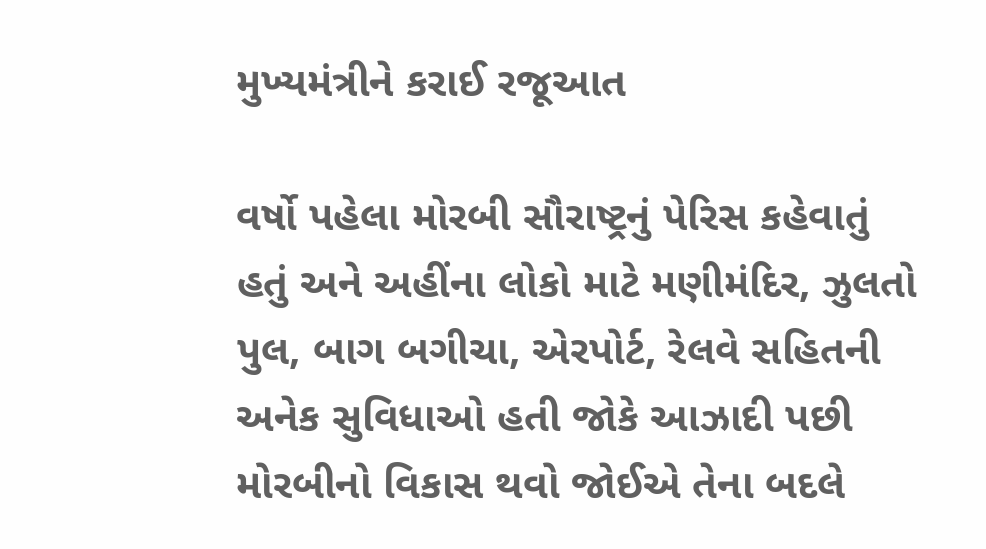મુખ્યમંત્રીને કરાઈ રજૂઆત

વર્ષો પહેલા મોરબી સૌરાષ્ટ્રનું પેરિસ કહેવાતું હતું અને અહીંના લોકો માટે મણીમંદિર, ઝુલતો પુલ, બાગ બગીચા, એરપોર્ટ, રેલવે સહિતની અનેક સુવિધાઓ હતી જોકે આઝાદી પછી મોરબીનો વિકાસ થવો જોઈએ તેના બદલે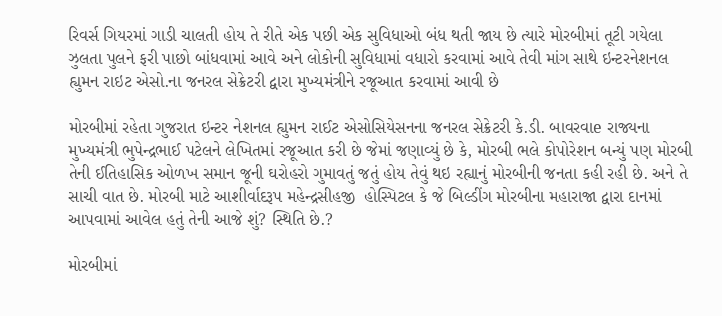રિવર્સ ગિયરમાં ગાડી ચાલતી હોય તે રીતે એક પછી એક સુવિધાઓ બંધ થતી જાય છે ત્યારે મોરબીમાં તૂટી ગયેલા ઝુલતા પુલને ફરી પાછો બાંધવામાં આવે અને લોકોની સુવિધામાં વધારો કરવામાં આવે તેવી માંગ સાથે ઇન્ટરનેશનલ હ્યુમન રાઇટ એસો.ના જનરલ સેક્રેટરી દ્વારા મુખ્યમંત્રીને રજૂઆત કરવામાં આવી છે

મોરબીમાં રહેતા ગુજરાત ઇન્ટર નેશનલ હ્યુમન રાઈટ એસોસિયેસનના જનરલ સેક્રેટરી કે.ડી. બાવરવાe રાજ્યના મુખ્યમંત્રી ભુપેન્દ્રભાઈ પટેલને લેખિતમાં રજૂઆત કરી છે જેમાં જણાવ્યું છે કે, મોરબી ભલે કોપોરેશન બન્યું પણ મોરબી તેની ઈતિહાસિક ઓળખ સમાન જૂની ઘરોહરો ગુમાવતું જતું હોય તેવું થઇ રહ્યાનું મોરબીની જનતા કહી રહી છે. અને તે  સાચી વાત છે. મોરબી માટે આશીર્વાદરૂપ મહેન્દ્રસીહજી  હોસ્પિટલ કે જે બિલ્ડીંગ મોરબીના મહારાજા દ્વારા દાનમાં આપવામાં આવેલ હતું તેની આજે શું? સ્થિતિ છે.?

મોરબીમાં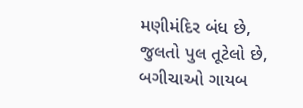મણીમંદિર બંધ છે, જુલતો પુલ તૂટેલો છે, બગીચાઓ ગાયબ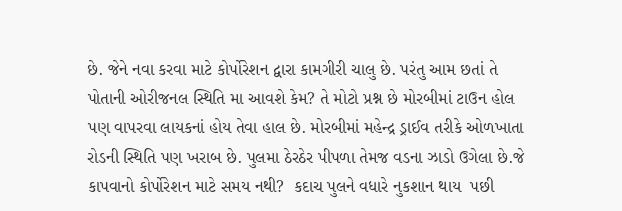છે. જેને નવા કરવા માટે કોર્પોરેશન દ્વારા કામગીરી ચાલુ છે. પરંતુ આમ છતાં તે પોતાની ઓરીજનલ સ્થિતિ મા આવશે કેમ? તે મોટો પ્રશ્ન છે મોરબીમાં ટાઉન હોલ પણ વાપરવા લાયકનાં હોય તેવા હાલ છે. મોરબીમાં મહેન્દ્ર ડ્રાઈવ તરીકે ઓળખાતા રોડની સ્થિતિ પણ ખરાબ છે. પુલમા ઠેરઠેર પીપળા તેમજ વડના ઝાડો ઉગેલા છે.જે કાપવાનો કોર્પોરેશન માટે સમય નથી?  કદાચ પુલને વધારે નુકશાન થાય  પછી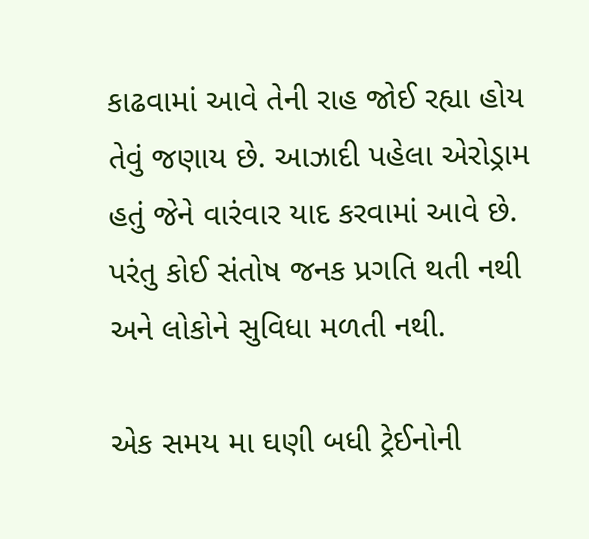કાઢવામાં આવે તેની રાહ જોઈ રહ્યા હોય તેવું જણાય છે. આઝાદી પહેલા એરોડ્રામ હતું જેને વારંવાર યાદ કરવામાં આવે છે. પરંતુ કોઈ સંતોષ જનક પ્રગતિ થતી નથી અને લોકોને સુવિધા મળતી નથી.

એક સમય મા ઘણી બધી ટ્રેઈનોની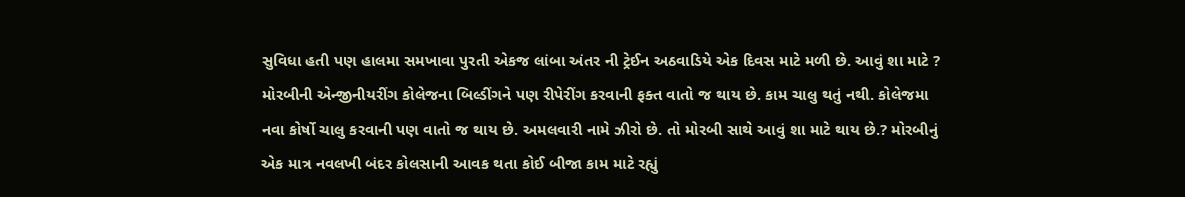સુવિધા હતી પણ હાલમા સમખાવા પુરતી એકજ લાંબા અંતર ની ટ્રેઈન અઠવાડિયે એક દિવસ માટે મળી છે. આવું શા માટે ? મોરબીની એન્જીનીયરીંગ કોલેજના બિલ્ડીંગને પણ રીપેરીંગ કરવાની ફક્ત વાતો જ થાય છે. કામ ચાલુ થતું નથી. કોલેજમા નવા કોર્ષો ચાલુ કરવાની પણ વાતો જ થાય છે. અમલવારી નામે ઝીરો છે. તો મોરબી સાથે આવું શા માટે થાય છે.? મોરબીનું એક માત્ર નવલખી બંદર કોલસાની આવક થતા કોઈ બીજા કામ માટે રહ્યું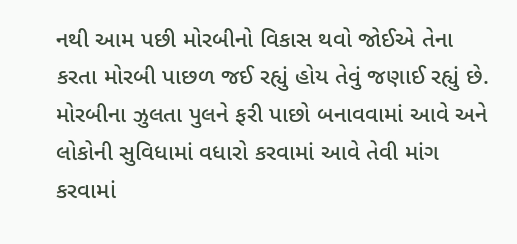નથી આમ પછી મોરબીનો વિકાસ થવો જોઈએ તેના કરતા મોરબી પાછળ જઈ રહ્યું હોય તેવું જણાઈ રહ્યું છે. મોરબીના ઝુલતા પુલને ફરી પાછો બનાવવામાં આવે અને લોકોની સુવિધામાં વધારો કરવામાં આવે તેવી માંગ કરવામાં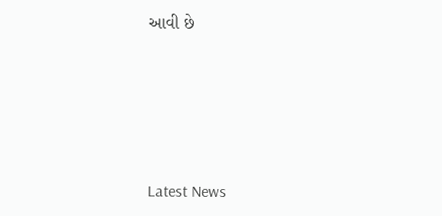આવી છે






Latest News